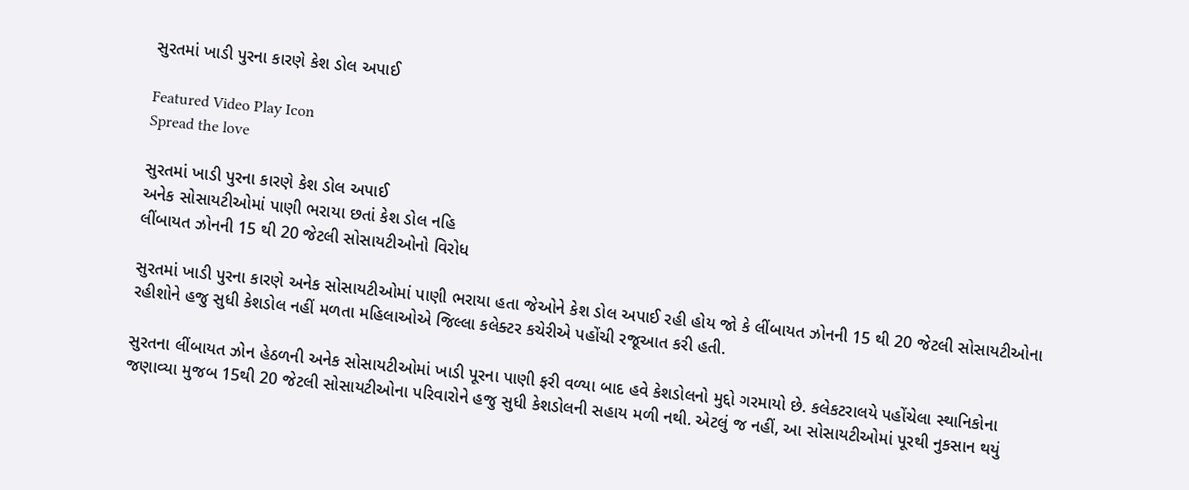સુરતમાં ખાડી પુરના કારણે કેશ ડોલ અપાઈ

Featured Video Play Icon
Spread the love

સુરતમાં ખાડી પુરના કારણે કેશ ડોલ અપાઈ
અનેક સોસાયટીઓમાં પાણી ભરાયા છતાં કેશ ડોલ નહિ
લીંબાયત ઝોનની 15 થી 20 જેટલી સોસાયટીઓનો વિરોધ

સુરતમાં ખાડી પુરના કારણે અનેક સોસાયટીઓમાં પાણી ભરાયા હતા જેઓને કેશ ડોલ અપાઈ રહી હોય જો કે લીંબાયત ઝોનની 15 થી 20 જેટલી સોસાયટીઓના રહીશોને હજુ સુધી કેશડોલ નહીં મળતા મહિલાઓએ જિલ્લા કલેક્ટર કચેરીએ પહોંચી રજૂઆત કરી હતી.

સુરતના લીંબાયત ઝોન હેઠળની અનેક સોસાયટીઓમાં ખાડી પૂરના પાણી ફરી વળ્યા બાદ હવે કેશડોલનો મુદ્દો ગરમાયો છે. કલેકટરાલયે પહોંચેલા સ્થાનિકોના જણાવ્યા મુજબ 15થી 20 જેટલી સોસાયટીઓના પરિવારોને હજુ સુધી કેશડોલની સહાય મળી નથી. એટલું જ નહીં, આ સોસાયટીઓમાં પૂરથી નુકસાન થયું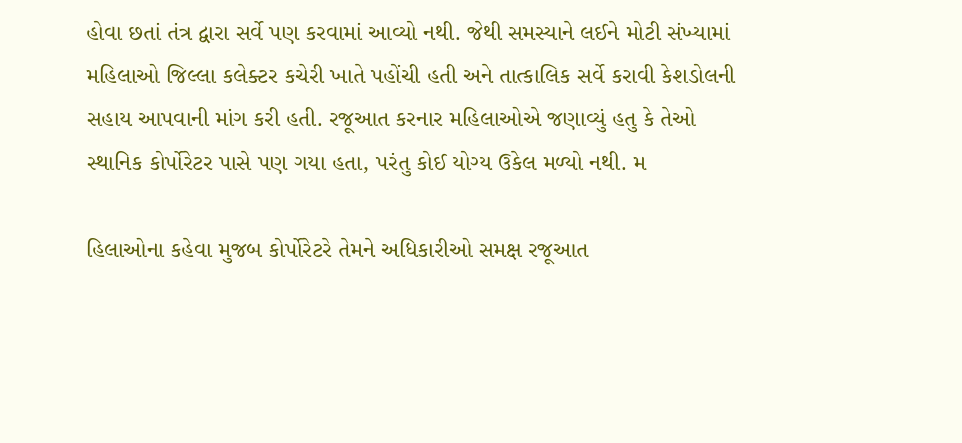હોવા છતાં તંત્ર દ્વારા સર્વે પણ કરવામાં આવ્યો નથી. જેથી સમસ્યાને લઈને મોટી સંખ્યામાં મહિલાઓ જિલ્લા કલેક્ટર કચેરી ખાતે પહોંચી હતી અને તાત્કાલિક સર્વે કરાવી કેશડોલની સહાય આપવાની માંગ કરી હતી. રજૂઆત કરનાર મહિલાઓએ જણાવ્યું હતુ કે તેઓ સ્થાનિક કોર્પોરેટર પાસે પણ ગયા હતા, પરંતુ કોઈ યોગ્ય ઉકેલ મળ્યો નથી. મ

હિલાઓના કહેવા મુજબ કોર્પોરેટરે તેમને અધિકારીઓ સમક્ષ રજૂઆત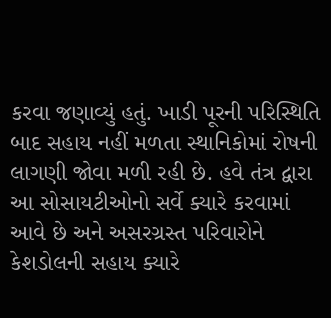કરવા જણાવ્યું હતું. ખાડી પૂરની પરિસ્થિતિ બાદ સહાય નહીં મળતા સ્થાનિકોમાં રોષની લાગણી જોવા મળી રહી છે. હવે તંત્ર દ્વારા આ સોસાયટીઓનો સર્વે ક્યારે કરવામાં આવે છે અને અસરગ્રસ્ત પરિવારોને કેશડોલની સહાય ક્યારે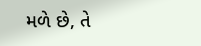મળે છે, તે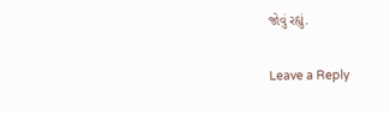જોવું રહ્યું.

Leave a Reply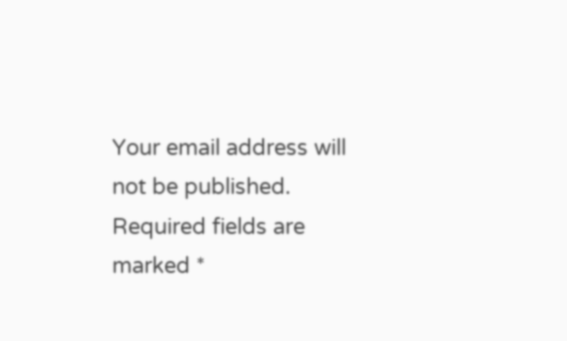Your email address will not be published. Required fields are marked *